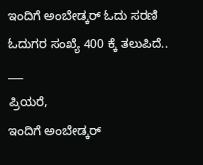ಇಂದಿಗೆ ಅಂಬೇಡ್ಕರ್ ಓದು ಸರಣಿ ಓದುಗರ ಸಂಖ್ಯೆ 400 ಕ್ಕೆ ತಲುಪಿದೆ..
___
ಪ್ರಿಯರೆ,
ಇಂದಿಗೆ ಅಂಬೇಡ್ಕರ್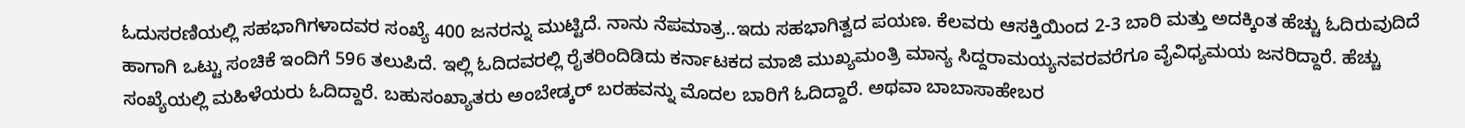ಓದುಸರಣಿಯಲ್ಲಿ ಸಹಭಾಗಿಗಳಾದವರ ಸಂಖ್ಯೆ 400 ಜನರನ್ನು ಮುಟ್ಟಿದೆ. ನಾನು ನೆಪಮಾತ್ರ..ಇದು ಸಹಭಾಗಿತ್ವದ ಪಯಣ. ಕೆಲವರು ಆಸಕ್ತಿಯಿಂದ 2-3 ಬಾರಿ ಮತ್ತು ಅದಕ್ಕಿಂತ ಹೆಚ್ಚು ಓದಿರುವುದಿದೆ ಹಾಗಾಗಿ ಒಟ್ಟು ಸಂಚಿಕೆ ಇಂದಿಗೆ 596 ತಲುಪಿದೆ. ಇಲ್ಲಿ ಓದಿದವರಲ್ಲಿ ರೈತರಿಂದಿಡಿದು ಕರ್ನಾಟಕದ ಮಾಜಿ ಮುಖ್ಯಮಂತ್ರಿ ಮಾನ್ಯ ಸಿದ್ದರಾಮಯ್ಯನವರವರೆಗೂ ವೈವಿಧ್ಯಮಯ ಜನರಿದ್ದಾರೆ. ಹೆಚ್ಚು ಸಂಖ್ಯೆಯಲ್ಲಿ ಮಹಿಳೆಯರು ಓದಿದ್ದಾರೆ. ಬಹುಸಂಖ್ಯಾತರು ಅಂಬೇಡ್ಕರ್ ಬರಹವನ್ನು ಮೊದಲ ಬಾರಿಗೆ ಓದಿದ್ದಾರೆ. ಅಥವಾ ಬಾಬಾಸಾಹೇಬರ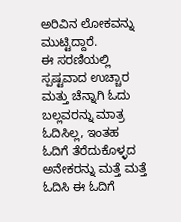ಅರಿವಿನ ಲೋಕವನ್ನು ಮುಟ್ಟಿದ್ದಾರೆ.
ಈ ಸರಣಿಯಲ್ಲಿ ಸ್ಪಷ್ಟವಾದ ಉಚ್ಚಾರ ಮತ್ತು ಚೆನ್ನಾಗಿ ಓದು ಬಲ್ಲವರನ್ನು ಮಾತ್ರ ಓದಿಸಿಲ್ಲ, ಇಂತಹ ಓದಿಗೆ ತೆರೆದುಕೊಳ್ಳದ ಅನೇಕರನ್ನು ಮತ್ತೆ ಮತ್ತೆ ಓದಿಸಿ ಈ ಓದಿಗೆ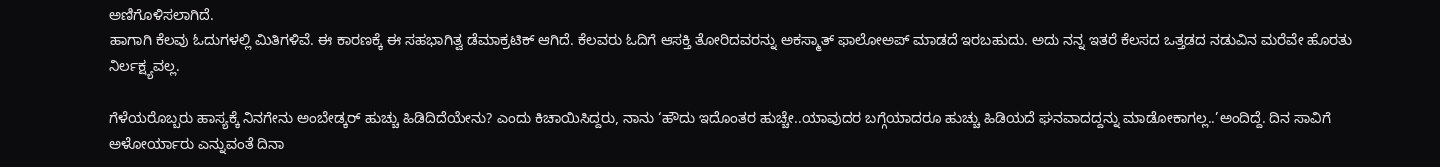ಅಣಿಗೊಳಿಸಲಾಗಿದೆ.
ಹಾಗಾಗಿ ಕೆಲವು ಓದುಗಳಲ್ಲಿ ಮಿತಿಗಳಿವೆ. ಈ ಕಾರಣಕ್ಕೆ ಈ ಸಹಭಾಗಿತ್ವ ಡೆಮಾಕ್ರಟಿಕ್ ಆಗಿದೆ. ಕೆಲವರು ಓದಿಗೆ ಆಸಕ್ತಿ ತೋರಿದವರನ್ನು ಅಕಸ್ಮಾತ್ ಫಾಲೋಅಪ್ ಮಾಡದೆ ಇರಬಹುದು. ಅದು ನನ್ನ ಇತರೆ ಕೆಲಸದ ಒತ್ತಡದ ನಡುವಿನ ಮರೆವೇ ಹೊರತು ನಿರ್ಲಕ್ಷ್ಯವಲ್ಲ.

ಗೆಳೆಯರೊಬ್ಬರು ಹಾಸ್ಯಕ್ಕೆ ನಿನಗೇನು ಅಂಬೇಡ್ಕರ್ ಹುಚ್ಚು ಹಿಡಿದಿದೆಯೇನು? ಎಂದು ಕಿಚಾಯಿಸಿದ್ದರು, ನಾನು ‘ಹೌದು ಇದೊಂತರ ಹುಚ್ಚೇ..ಯಾವುದರ ಬಗ್ಗೆಯಾದರೂ ಹುಚ್ಚು ಹಿಡಿಯದೆ ಘನವಾದದ್ದನ್ನು ಮಾಡೋಕಾಗಲ್ಲ..’ಅಂದಿದ್ದೆ. ದಿನ ಸಾವಿಗೆ ಅಳೋರ್ಯಾರು ಎನ್ನುವಂತೆ ದಿನಾ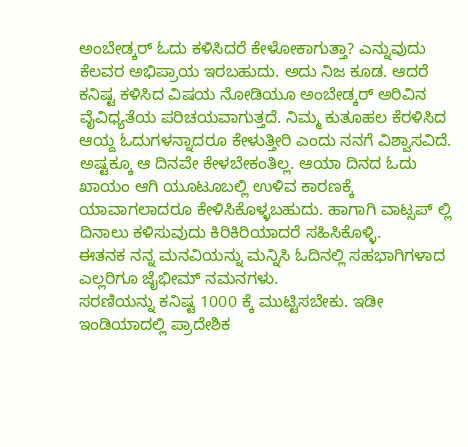ಅಂಬೇಡ್ಕರ್ ಓದು ಕಳಿಸಿದರೆ ಕೇಳೋಕಾಗುತ್ತಾ? ಎನ್ನುವುದು ಕೆಲವರ ಅಭಿಪ್ರಾಯ ಇರಬಹುದು. ಅದು ನಿಜ ಕೂಡ. ಆದರೆ ಕನಿಷ್ಟ ಕಳಿಸಿದ ವಿಷಯ ನೋಡಿಯೂ ಅಂಬೇಡ್ಕರ್ ಅರಿವಿನ ವೈವಿಧ್ಯತೆಯ ಪರಿಚಯವಾಗುತ್ತದೆ. ನಿಮ್ಮ ಕುತೂಹಲ ಕೆರಳಿಸಿದ ಆಯ್ದ ಓದುಗಳನ್ನಾದರೂ ಕೇಳುತ್ತೀರಿ ಎಂದು ನನಗೆ ವಿಶ್ವಾಸವಿದೆ. ಅಷ್ಟಕ್ಕೂ ಆ ದಿನವೇ ಕೇಳಬೇಕಂತಿಲ್ಲ. ಆಯಾ ದಿನದ ಓದು ಖಾಯಂ ಆಗಿ ಯೂಟೂಬಲ್ಲಿ ಉಳಿವ ಕಾರಣಕ್ಕೆ ಯಾವಾಗಲಾದರೂ ಕೇಳಿಸಿಕೊಳ್ಳಬಹುದು. ಹಾಗಾಗಿ ವಾಟ್ಸಪ್ ಲ್ಲಿ ದಿನಾಲು ಕಳಿಸುವುದು ಕಿರಿಕಿರಿಯಾದರೆ ಸಹಿಸಿಕೊಳ್ಳಿ.
ಈತನಕ ನನ್ನ ಮನವಿಯನ್ನು ಮನ್ನಿಸಿ ಓದಿನಲ್ಲಿ ಸಹಭಾಗಿಗಳಾದ ಎಲ್ಲರಿಗೂ ಜೈಭೀಮ್ ನಮನಗಳು.
ಸರಣಿಯನ್ನು ಕನಿಷ್ಟ 1000 ಕ್ಕೆ ಮುಟ್ಟಿಸಬೇಕು. ಇಡೀ ಇಂಡಿಯಾದಲ್ಲಿ ಪ್ರಾದೇಶಿಕ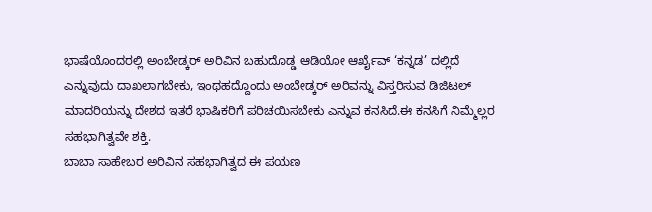ಭಾಷೆಯೊಂದರಲ್ಲಿ ಅಂಬೇಡ್ಕರ್ ಅರಿವಿನ ಬಹುದೊಡ್ಡ ಆಡಿಯೋ ಆರ್ಖೈವ್ ‘ಕನ್ನಡ’ ದಲ್ಲಿದೆ ಎನ್ನುವುದು ದಾಖಲಾಗಬೇಕು, ಇಂಥಹದ್ದೊಂದು ಅಂಬೇಡ್ಕರ್ ಅರಿವನ್ನು ವಿಸ್ತರಿಸುವ ಡಿಜಿಟಲ್ ಮಾದರಿಯನ್ನು ದೇಶದ ಇತರೆ ಭಾಷಿಕರಿಗೆ ಪರಿಚಯಿಸಬೇಕು ಎನ್ನುವ ಕನಸಿದೆ.ಈ ಕನಸಿಗೆ ನಿಮ್ಮೆಲ್ಲರ ಸಹಭಾಗಿತ್ವವೇ ಶಕ್ತಿ.
ಬಾಬಾ ಸಾಹೇಬರ ಅರಿವಿನ ಸಹಭಾಗಿತ್ವದ ಈ ಪಯಣ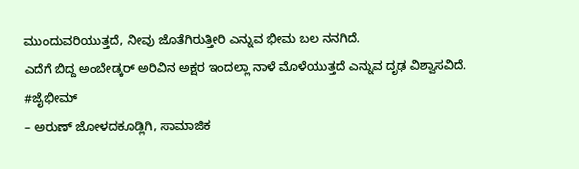ಮುಂದುವರಿಯುತ್ತದೆ, ನೀವು ಜೊತೆಗಿರುತ್ತೀರಿ ಎನ್ನುವ ಭೀಮ ಬಲ ನನಗಿದೆ.
ಎದೆಗೆ ಬಿದ್ದ ಅಂಬೇಡ್ಕರ್ ಅರಿವಿನ ಅಕ್ಷರ ಇಂದಲ್ಲಾ ನಾಳೆ ಮೊಳೆಯುತ್ತದೆ ಎನ್ನುವ ದೃಢ ವಿಶ್ವಾಸವಿದೆ.
#ಜೈಭೀಮ್
– ಅರುಣ್ ಜೋಳದಕೂಡ್ಲಿಗಿ, ಸಾಮಾಜಿಕ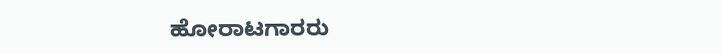ಹೋರಾಟಗಾರರು